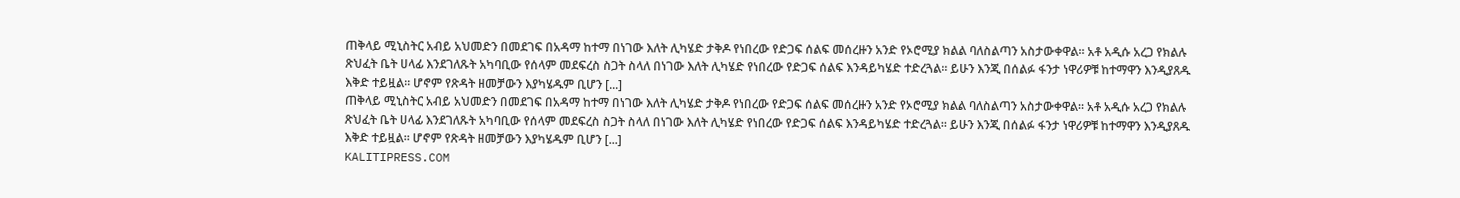ጠቅላይ ሚኒስትር አብይ አህመድን በመደገፍ በአዳማ ከተማ በነገው እለት ሊካሄድ ታቅዶ የነበረው የድጋፍ ሰልፍ መሰረዙን አንድ የኦሮሚያ ክልል ባለስልጣን አስታውቀዋል። አቶ አዲሱ አረጋ የክልሉ ጽህፈት ቤት ሀላፊ እንደገለጹት አካባቢው የሰላም መደፍረስ ስጋት ስላለ በነገው እለት ሊካሄድ የነበረው የድጋፍ ሰልፍ እንዳይካሄድ ተድረጓል። ይሁን እንጂ በሰልፉ ፋንታ ነዋሪዎቹ ከተማዋን እንዲያጸዱ እቅድ ተይዟል። ሆኖም የጽዳት ዘመቻውን እያካሄዱም ቢሆን [...]
ጠቅላይ ሚኒስትር አብይ አህመድን በመደገፍ በአዳማ ከተማ በነገው እለት ሊካሄድ ታቅዶ የነበረው የድጋፍ ሰልፍ መሰረዙን አንድ የኦሮሚያ ክልል ባለስልጣን አስታውቀዋል። አቶ አዲሱ አረጋ የክልሉ ጽህፈት ቤት ሀላፊ እንደገለጹት አካባቢው የሰላም መደፍረስ ስጋት ስላለ በነገው እለት ሊካሄድ የነበረው የድጋፍ ሰልፍ እንዳይካሄድ ተድረጓል። ይሁን እንጂ በሰልፉ ፋንታ ነዋሪዎቹ ከተማዋን እንዲያጸዱ እቅድ ተይዟል። ሆኖም የጽዳት ዘመቻውን እያካሄዱም ቢሆን [...]
KALITIPRESS.COM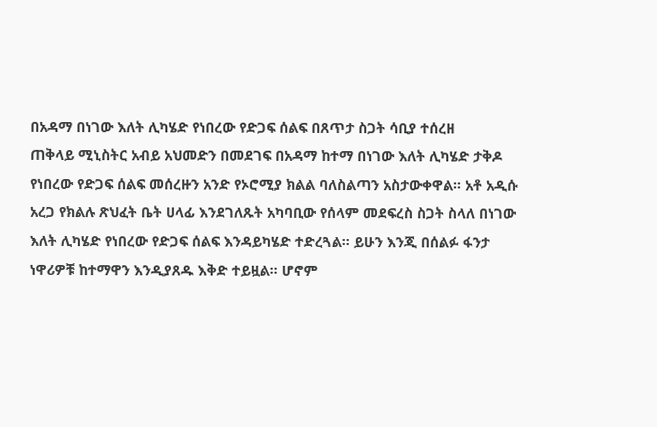በአዳማ በነገው እለት ሊካሄድ የነበረው የድጋፍ ሰልፍ በጸጥታ ስጋት ሳቢያ ተሰረዘ
ጠቅላይ ሚኒስትር አብይ አህመድን በመደገፍ በአዳማ ከተማ በነገው እለት ሊካሄድ ታቅዶ የነበረው የድጋፍ ሰልፍ መሰረዙን አንድ የኦሮሚያ ክልል ባለስልጣን አስታውቀዋል። አቶ አዲሱ አረጋ የክልሉ ጽህፈት ቤት ሀላፊ እንደገለጹት አካባቢው የሰላም መደፍረስ ስጋት ስላለ በነገው እለት ሊካሄድ የነበረው የድጋፍ ሰልፍ እንዳይካሄድ ተድረጓል። ይሁን እንጂ በሰልፉ ፋንታ ነዋሪዎቹ ከተማዋን እንዲያጸዱ እቅድ ተይዟል። ሆኖም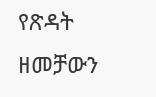የጽዳት ዘመቻውን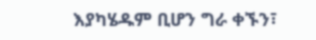እያካሄዱም ቢሆን ግራ ቀኙን፣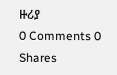ዙሪያ
0 Comments 0 Shares